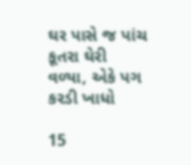ઘર પાસે જ પાંચ કૂતરા ઘેરી વળ્યા, એકે પગ કરડી ખાધો

15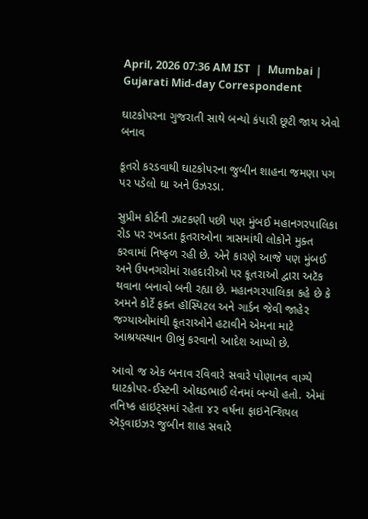April, 2026 07:36 AM IST  |  Mumbai | Gujarati Mid-day Correspondent

ઘાટકોપરના ગુજરાતી સાથે બન્યો કંપારી છૂટી જાય એવો બનાવ

કૂતરો કરડવાથી ઘાટકોપરના જુબીન શાહના જમણા પગ પર પડેલો ઘા અને ઉઝરડા.

સુપ્રીમ કોર્ટની ઝાટકણી પછી પણ મુંબઈ મહાનગરપાલિકા રોડ પર રખડતા કૂતરાઓના ત્રાસમાંથી લોકોને મુક્ત કરવામાં નિષ્ફળ રહી છે. એને કારણે આજે પણ મુંબઈ અને ઉપનગરોમાં રાહદારીઓ પર કૂતરાઓ દ્વારા અટૅક થવાના બનાવો બની રહ્યા છે. મહાનગરપાલિકા કહે છે કે અમને કોર્ટે ફક્ત હૉસ્પિટલ અને ગાર્ડન જેવી જાહેર જગ્યાઓમાંથી કૂતરાઓને હટાવીને એમના માટે આશ્રયસ્થાન ઊભું કરવાનો આદેશ આપ્યો છે.

આવો જ એક બનાવ રવિવારે સવારે પોણાનવ વાગ્યે ઘાટકોપર-ઈસ્ટની ઓઘડભાઈ લેનમાં બન્યો હતો. એમાં તનિષ્ક હાઇટ્સમાં રહેતા ૪૨ વર્ષના ફાઇનૅન્શિયલ ઍડ્વાઇઝર જુબીન શાહ સવારે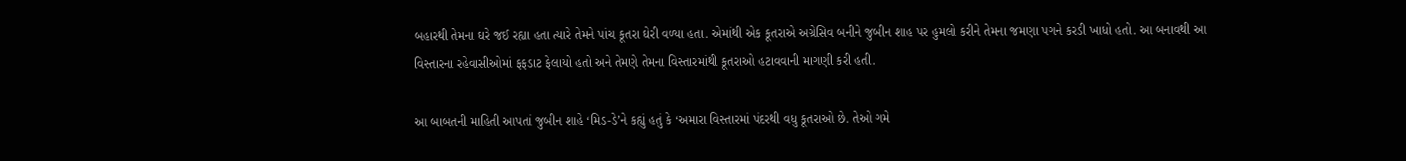બહારથી તેમના ઘરે જઈ રહ્યા હતા ત્યારે તેમને પાંચ કૂતરા ઘેરી વળ્યા હતા. એમાંથી એક કૂતરાએ અગ્રેસિવ બનીને જુબીન શાહ પર હુમલો કરીને તેમના જમણા પગને કરડી ખાધો હતો. આ બનાવથી આ વિસ્તારના રહેવાસીઓમાં ફફડાટ ફેલાયો હતો અને તેમણે તેમના વિસ્તારમાંથી કૂતરાઓ હટાવવાની માગણી કરી હતી.

આ બાબતની માહિતી આપતાં જુબીન શાહે ‘મિડ-ડે’ને કહ્યું હતું કે ‘અમારા વિસ્તારમાં પંદરથી વધુ કૂતરાઓ છે. તેઓ ગમે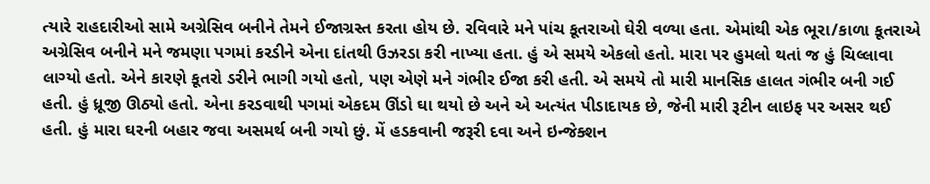ત્યારે રાહદારીઓ સામે અગ્રેસિવ બનીને તેમને ઈજાગ્રસ્ત કરતા હોય છે. રવિવારે મને પાંચ કૂતરાઓ ઘેરી વળ્યા હતા. એમાંથી એક ભૂરા/કાળા કૂતરાએ અગ્રેસિવ બનીને મને જમણા પગમાં કરડીને એના દાંતથી ઉઝરડા કરી નાખ્યા હતા. હું એ સમયે એકલો હતો. મારા પર હુમલો થતાં જ હું ચિલ્લાવા લાગ્યો હતો. એને કારણે કૂતરો ડરીને ભાગી ગયો હતો, પણ એણે મને ગંભીર ઈજા કરી હતી. એ સમયે તો મારી માનસિક હાલત ગંભીર બની ગઈ હતી. હું ધ્રૂજી ઊઠ્યો હતો. એના કરડવાથી પગમાં એકદમ ઊંડો ઘા થયો છે અને એ અત્યંત પીડાદાયક છે, જેની મારી રૂટીન લાઇફ પર અસર થઈ હતી. હું મારા ઘરની બહાર જવા અસમર્થ બની ગયો છું. મેં હડકવાની જરૂરી દવા અને ઇન્જેક્શન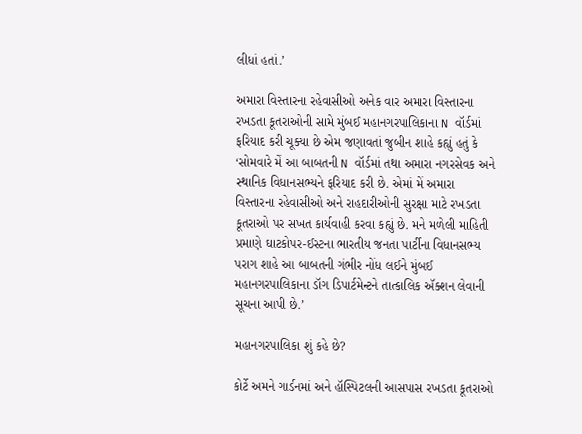લીધાં હતાં.’

અમારા વિસ્તારના રહેવાસીઓ અનેક વાર અમારા વિસ્તારના રખડતા કૂતરાઓની સામે મુંબઈ મહાનગરપાલિકાના N વૉર્ડમાં ફરિયાદ કરી ચૂક્યા છે એમ જણાવતાં જુબીન શાહે કહ્યું હતું કે ‘સોમવારે મેં આ બાબતની N વૉર્ડમાં તથા અમારા નગરસેવક અને સ્થાનિક વિધાનસભ્યને ફરિયાદ કરી છે. એમાં મેં અમારા વિસ્તારના રહેવાસીઓ અને રાહદારીઓની સુરક્ષા માટે રખડતા કૂતરાઓ પર સખત કાર્યવાહી કરવા કહ્યું છે. મને મળેલી માહિતી પ્રમાણે ઘાટકોપર-ઈસ્ટના ભારતીય જનતા પાર્ટીના વિધાનસભ્ય પરાગ શાહે આ બાબતની ગંભીર નોંધ લઈને મુંબઈ મહાનગરપાલિકાના ડૉગ ડિપાર્ટમેન્ટને તાત્કાલિક ઍક્શન લેવાની સૂચના આપી છે.’

મહાનગરપાલિકા શું કહે છે?

કોર્ટે અમને ગાર્ડનમાં અને હૉસ્પિટલની આસપાસ રખડતા કૂતરાઓ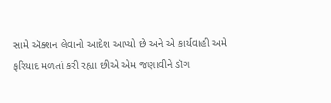સામે ઍક્શન લેવાનો આદેશ આપ્યો છે અને એ કાર્યવાહી અમે ફરિયાદ મળતાં કરી રહ્યા છીએ એમ જણાવીને ડૉગ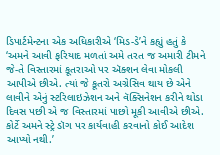ડિપાર્ટમેન્ટના ‌એક અધિકારીએ ‘મિડ-ડે’ને કહ્યું હતું કે ‘અમને આવી ફરિયાદ મળતાં અમે તરત જ અમારી ટીમને જે-તે વિસ્તારમાં કૂતરાઓ પર ઍક્શન લેવા મોકલી આપીએ છીએ. ત્યાં જે કૂતરો અગ્રેસિવ થાય છે એને લાવીને એનું સ્ટરિલાઇઝેશન અને વૅક્સિનેશન કરીને થોડા દિવસ પછી એ જ વિસ્તારમાં પાછો મૂકી આવીએ છીએ. કોર્ટે અમને સ્ટ્રે ડૉગ પર કાર્યવાહી કરવાનો કોઈ આદેશ આપ્યો નથી.’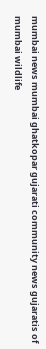mumbai news mumbai ghatkopar gujarati community news gujaratis of mumbai wildlife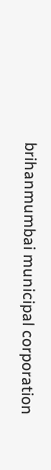brihanmumbai municipal corporation